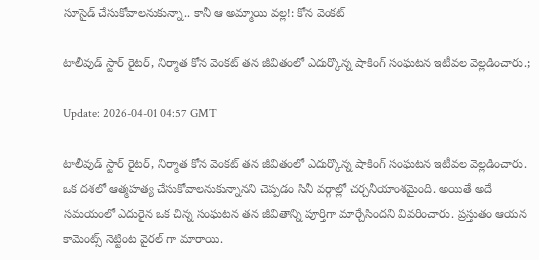సూసైడ్ చేసుకోవాలనుకున్నా.. కానీ ఆ అమ్మాయి వల్ల!: కోన వెంకట్

టాలీవుడ్‌ స్టార్ రైటర్, నిర్మాత కోన వెంకట్ తన జీవితంలో ఎదుర్కొన్న షాకింగ్ సంఘటన ఇటీవల వెల్లడించారు.;

Update: 2026-04-01 04:57 GMT

టాలీవుడ్‌ స్టార్ రైటర్, నిర్మాత కోన వెంకట్ తన జీవితంలో ఎదుర్కొన్న షాకింగ్ సంఘటన ఇటీవల వెల్లడించారు. ఒక దశలో ఆత్మహత్య చేసుకోవాలనుకున్నానని చెప్పడం సినీ వర్గాల్లో చర్చనీయాంశమైంది. అయితే అదే సమయంలో ఎదురైన ఒక చిన్న సంఘటన తన జీవితాన్ని పూర్తిగా మార్చేసిందని వివరించారు. ప్రస్తుతం ఆయన కామెంట్స్ నెట్టింట వైరల్ గా మారాయి.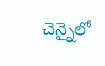చెన్నైలో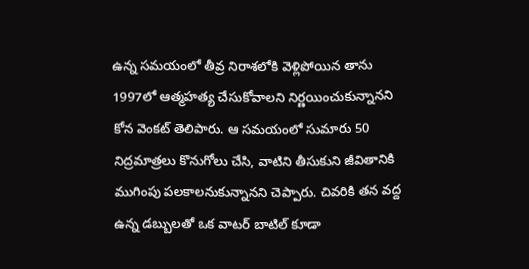ఉన్న సమయంలో తీవ్ర నిరాశలోకి వెళ్లిపోయిన తాను 1997లో ఆత్మహత్య చేసుకోవాలని నిర్ణయించుకున్నానని కోన వెంకట్ తెలిపారు. ఆ సమయంలో సుమారు 50 నిద్రమాత్రలు కొనుగోలు చేసి, వాటిని తీసుకుని జీవితానికి ముగింపు పలకాలనుకున్నానని చెప్పారు. చివరికి తన వద్ద ఉన్న డబ్బులతో ఒక వాటర్ బాటిల్ కూడా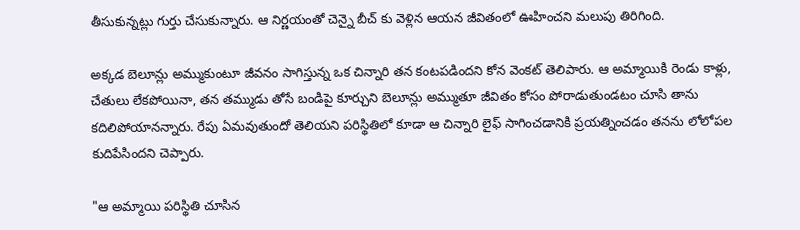తీసుకున్నట్లు గుర్తు చేసుకున్నారు. ఆ నిర్ణయంతో చెన్నై బీచ్‌ కు వెళ్లిన ఆయన జీవితంలో ఊహించని మలుపు తిరిగింది.

అక్కడ బెలూన్లు అమ్ముకుంటూ జీవనం సాగిస్తున్న ఒక చిన్నారి తన కంటపడిందని కోన వెంకట్ తెలిపారు. ఆ అమ్మాయికి రెండు కాళ్లు, చేతులు లేకపోయినా, తన తమ్ముడు తోసే బండిపై కూర్చుని బెలూన్లు అమ్ముతూ జీవితం కోసం పోరాడుతుండటం చూసి తాను కదిలిపోయానన్నారు. రేపు ఏమవుతుందో తెలియని పరిస్థితిలో కూడా ఆ చిన్నారి లైఫ్ సాగించడానికి ప్రయత్నించడం తనను లోలోపల కుదిపేసిందని చెప్పారు.

"ఆ అమ్మాయి పరిస్థితి చూసిన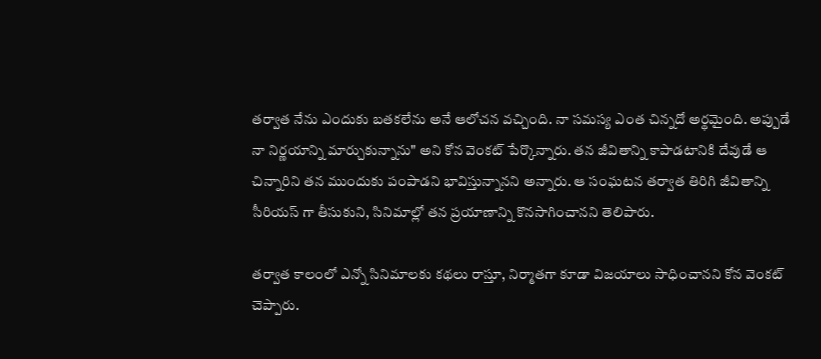తర్వాత నేను ఎందుకు బతకలేను అనే ఆలోచన వచ్చింది. నా సమస్య ఎంత చిన్నదో అర్థమైంది. అప్పుడే నా నిర్ణయాన్ని మార్చుకున్నాను" అని కోన వెంకట్ పేర్కొన్నారు. తన జీవితాన్ని కాపాడటానికి దేవుడే ఆ చిన్నారిని తన ముందుకు పంపాడని భావిస్తున్నానని అన్నారు. ఆ సంఘటన తర్వాత తిరిగి జీవితాన్ని సీరియస్‌ గా తీసుకుని, సినిమాల్లో తన ప్రయాణాన్ని కొనసాగించానని తెలిపారు.

తర్వాత కాలంలో ఎన్నో సినిమాలకు కథలు రాస్తూ, నిర్మాతగా కూడా విజయాలు సాధించానని కోన వెంకట్ చెప్పారు.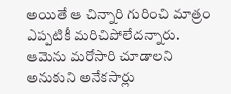అయితే ఆ చిన్నారి గురించి మాత్రం ఎప్పటికీ మరిచిపోలేదన్నారు. ఆమెను మరోసారి చూడాలని అనుకుని అనేకసార్లు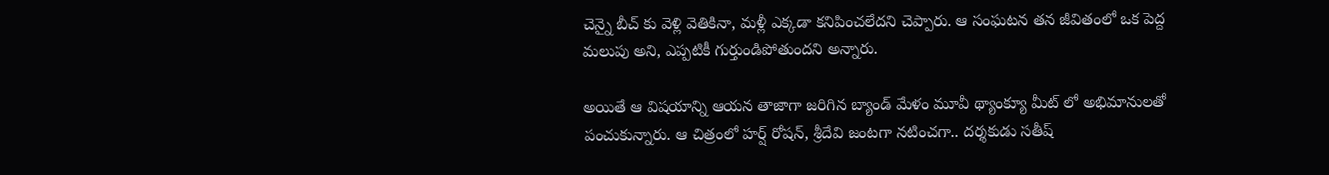చెన్నై బీచ్‌ కు వెళ్లి వెతికినా, మళ్లీ ఎక్కడా కనిపించలేదని చెప్పారు. ఆ సంఘటన తన జీవితంలో ఒక పెద్ద మలుపు అని, ఎప్పటికీ గుర్తుండిపోతుందని అన్నారు.

అయితే ఆ విషయాన్ని ఆయన తాజాగా జరిగిన బ్యాండ్ మేళం మూవీ థ్యాంక్యూ మీట్‌ లో అభిమానులతో పంచుకున్నారు. ఆ చిత్రంలో హర్ష్ రోషన్, శ్రీదేవి జంటగా నటించగా.. దర్శకుడు సతీష్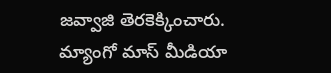జవ్వాజి తెరకెక్కించారు. మ్యాంగో మాస్ మీడియా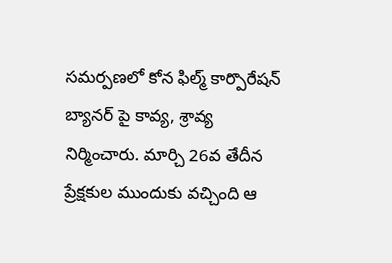సమర్పణలో కోన ఫిల్మ్ కార్పొరేషన్ బ్యానర్‌ పై కావ్య, శ్రావ్య నిర్మించారు. మార్చి 26వ తేదీన ప్రేక్షకుల ముందుకు వచ్చింది ఆ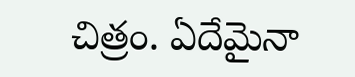చిత్రం. ఏదేమైనా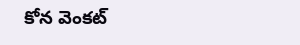కోన వెంకట్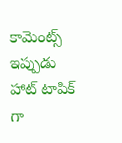కామెంట్స్ ఇప్పుడు హాట్ టాపిక్ గా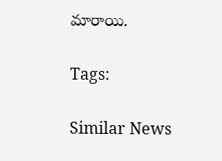మారాయి.

Tags:

Similar News